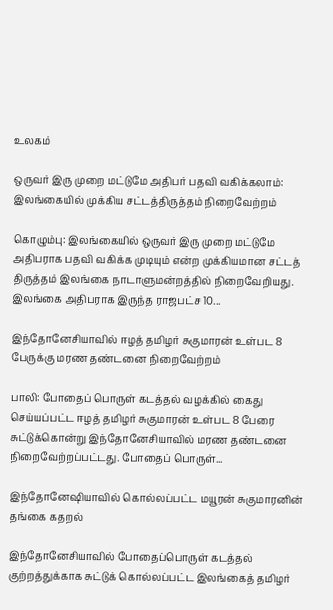உலகம்

ஒருவர் இரு முறை மட்டுமே அதிபர் பதவி வகிக்கலாம்: இலங்கையில் முக்கிய சட்டத்திருத்தம் நிறைவேற்றம்

கொழும்பு: இலங்கையில் ஒருவர் இரு முறை மட்டுமே அதிபராக பதவி வகிக்க முடியும் என்ற முக்கியமான சட்டத் திருத்தம் இலங்கை நாடாளுமன்றத்தில் நிறைவேறியது. இலங்கை அதிபராக இருந்த ராஜபட்ச 10...

இந்தோனேசியாவில் ஈழத் தமிழர் சுகுமாரன் உள்பட 8 பேருக்கு மரண தண்டனை நிறைவேற்றம்

பாலி: போதைப் பொருள் கடத்தல் வழக்கில் கைது செய்யப்பட்ட ஈழத் தமிழர் சுகுமாரன் உள்பட 8 பேரை சுட்டுக்கொன்று இந்தோனேசியாவில் மரண தண்டனை நிறைவேற்றப்பட்டது. போதைப் பொருள்...

இந்தோனேஷியாவில் கொல்லப்பட்ட மயூரன் சுகுமாரனின் தங்கை கதறல்

இந்தோனேசியாவில் போதைப்பொருள் கடத்தல் குற்றத்துக்காக சுட்டுக் கொல்லப்பட்ட இலங்கைத் தமிழர்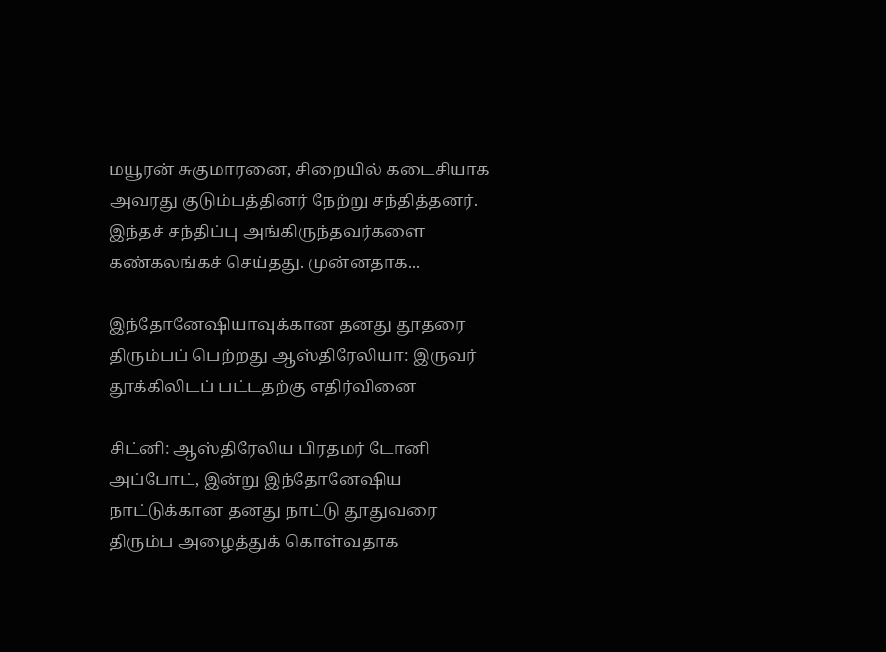மயூரன் சுகுமாரனை, சிறையில் கடைசியாக அவரது குடும்பத்தினர் நேற்று சந்தித்தனர். இந்தச் சந்திப்பு அங்கிருந்தவர்களை கண்கலங்கச் செய்தது. முன்னதாக...

இந்தோனேஷியாவுக்கான தனது தூதரை திரும்பப் பெற்றது ஆஸ்திரேலியா: இருவர் தூக்கிலிடப் பட்டதற்கு எதிர்வினை

சிட்னி: ஆஸ்திரேலிய பிரதமர் டோனி அப்போட், இன்று இந்தோனேஷிய நாட்டுக்கான தனது நாட்டு தூதுவரை திரும்ப அழைத்துக் கொள்வதாக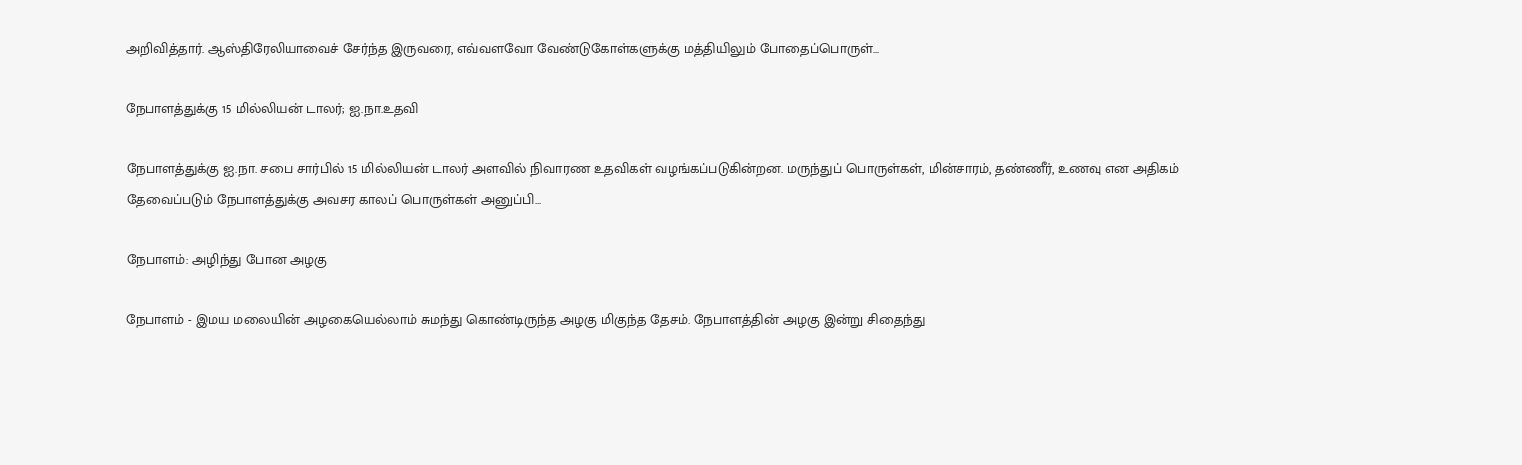அறிவித்தார். ஆஸ்திரேலியாவைச் சேர்ந்த இருவரை, எவ்வளவோ வேண்டுகோள்களுக்கு மத்தியிலும் போதைப்பொருள்...

நேபாளத்துக்கு 15 மில்லியன் டாலர்; ஐ.நா.உதவி

நேபாளத்துக்கு ஐ.நா. சபை சார்பில் 15 மில்லியன் டாலர் அளவில் நிவாரண உதவிகள் வழங்கப்படுகின்றன. மருந்துப் பொருள்கள், மின்சாரம், தண்ணீர், உணவு என அதிகம் தேவைப்படும் நேபாளத்துக்கு அவசர காலப் பொருள்கள் அனுப்பி...

நேபாளம்: அழிந்து போன அழகு

நேபாளம் - இமய மலையின் அழகையெல்லாம் சுமந்து கொண்டிருந்த அழகு மிகுந்த தேசம். நேபாளத்தின் அழகு இன்று சிதைந்து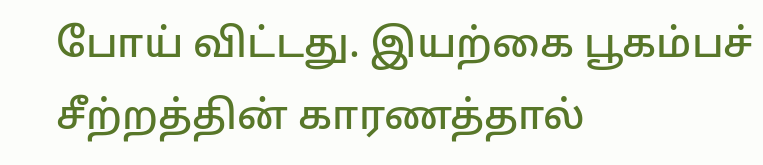போய் விட்டது. இயற்கை பூகம்பச் சீற்றத்தின் காரணத்தால்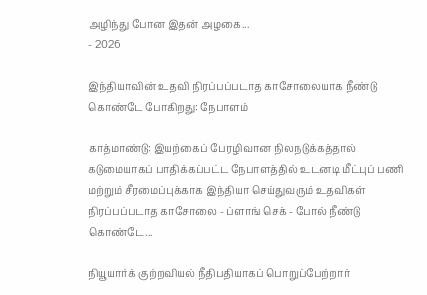அழிந்து போன இதன் அழகை...
- 2026

இந்தியாவின் உதவி நிரப்பப்படாத காசோலையாக நீண்டு கொண்டே போகிறது: நேபாளம்

காத்மாண்டு: இயற்கைப் பேரழிவான நிலநடுக்கத்தால் கடுமையாகப் பாதிக்கப்பட்ட நேபாளத்தில் உடனடி மீட்புப் பணி மற்றும் சீரமைப்புக்காக இந்தியா செய்துவரும் உதவிகள் நிரப்பப்படாத காசோலை - ப்ளாங் செக் - போல் நீண்டு கொண்டே...

நியூயார்க் குற்றவியல் நீதிபதியாகப் பொறுப்பேற்றார்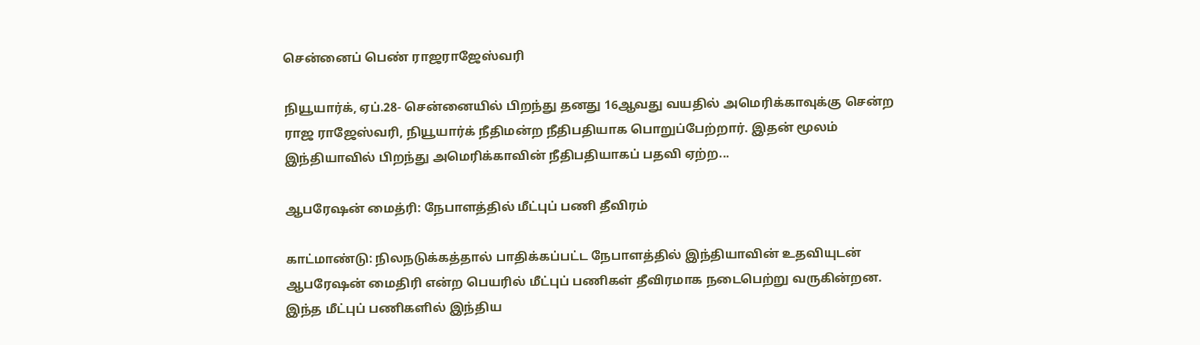சென்னைப் பெண் ராஜராஜேஸ்வரி

நியூயார்க், ஏப்.28- சென்னையில் பிறந்து தனது 16ஆவது வயதில் அமெரிக்காவுக்கு சென்ற ராஜ ராஜேஸ்வரி, நியூயார்க் நீதிமன்ற நீதிபதியாக பொறுப்பேற்றார். இதன் மூலம் இந்தியாவில் பிறந்து அமெரிக்காவின் நீதிபதியாகப் பதவி ஏற்ற...

ஆபரேஷன் மைத்ரி: நேபாளத்தில் மீட்புப் பணி தீவிரம்

காட்மாண்டு: நிலநடுக்கத்தால் பாதிக்கப்பட்ட நேபாளத்தில் இந்தியாவின் உதவியுடன் ஆபரேஷன் மைதிரி என்ற பெயரில் மீட்புப் பணிகள் தீவிரமாக நடைபெற்று வருகின்றன. இந்த மீட்புப் பணிகளில் இந்திய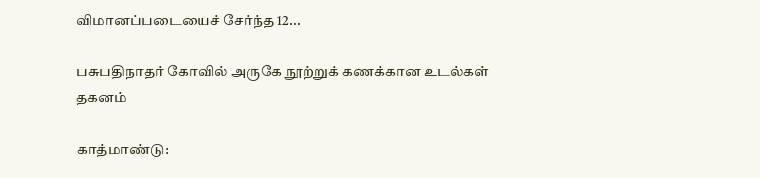விமானப்படையைச் சேர்ந்த 12...

பசுபதிநாதர் கோவில் அருகே நூற்றுக் கணக்கான உடல்கள் தகனம்

காத்மாண்டு: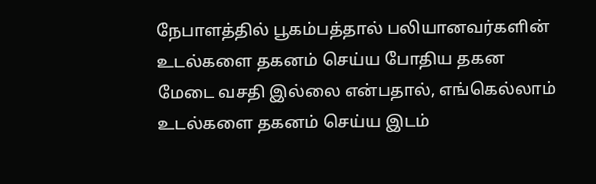நேபாளத்தில் பூகம்பத்தால் பலியானவர்களின் உடல்களை தகனம் செய்ய போதிய தகன மேடை வசதி இல்லை என்பதால், எங்கெல்லாம் உடல்களை தகனம் செய்ய இடம்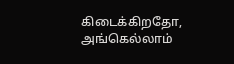கிடைக்கிறதோ, அங்கெல்லாம்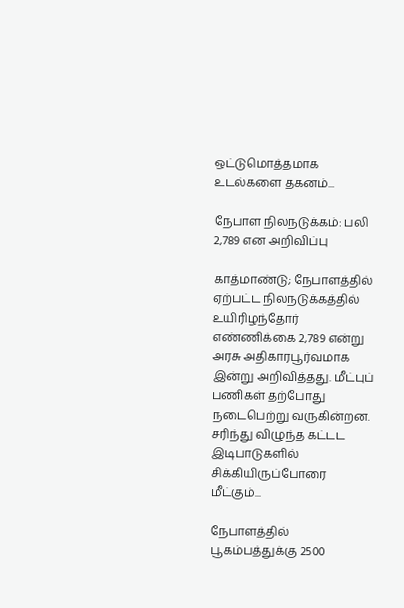ஒட்டுமொத்தமாக உடல்களை தகனம்...

நேபாள நிலநடுக்கம்: பலி 2,789 என அறிவிப்பு

காத்மாண்டு; நேபாளத்தில் ஏற்பட்ட நிலநடுக்கத்தில் உயிரிழந்தோர் எண்ணிக்கை 2,789 என்று அரசு அதிகாரபூர்வமாக இன்று அறிவித்தது. மீட்புப் பணிகள் தற்போது நடைபெற்று வருகின்றன. சரிந்து விழுந்த கட்டட இடிபாடுகளில் சிக்கியிருப்போரை மீட்கும்...

நேபாளத்தில் பூகம்பத்துக்கு 2500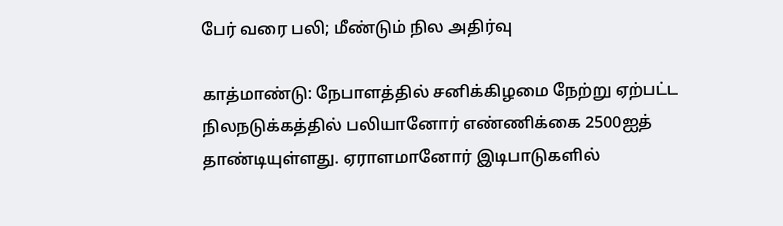பேர் வரை பலி; மீண்டும் நில அதிர்வு

காத்மாண்டு: நேபாளத்தில் சனிக்கிழமை நேற்று ஏற்பட்ட நிலநடுக்கத்தில் பலியானோர் எண்ணிக்கை 2500ஐத் தாண்டியுள்ளது. ஏராளமானோர் இடிபாடுகளில்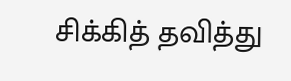சிக்கித் தவித்து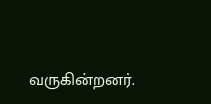வருகின்றனர்.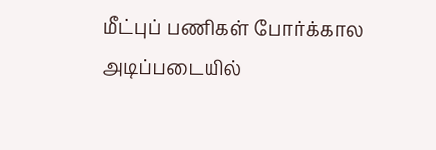மீட்புப் பணிகள் போர்க்கால அடிப்படையில்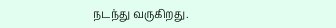நடந்து வருகிறது.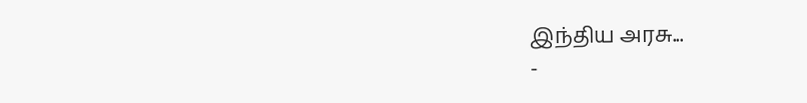இந்திய அரசு...
-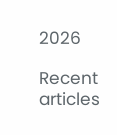2026

Recent articles